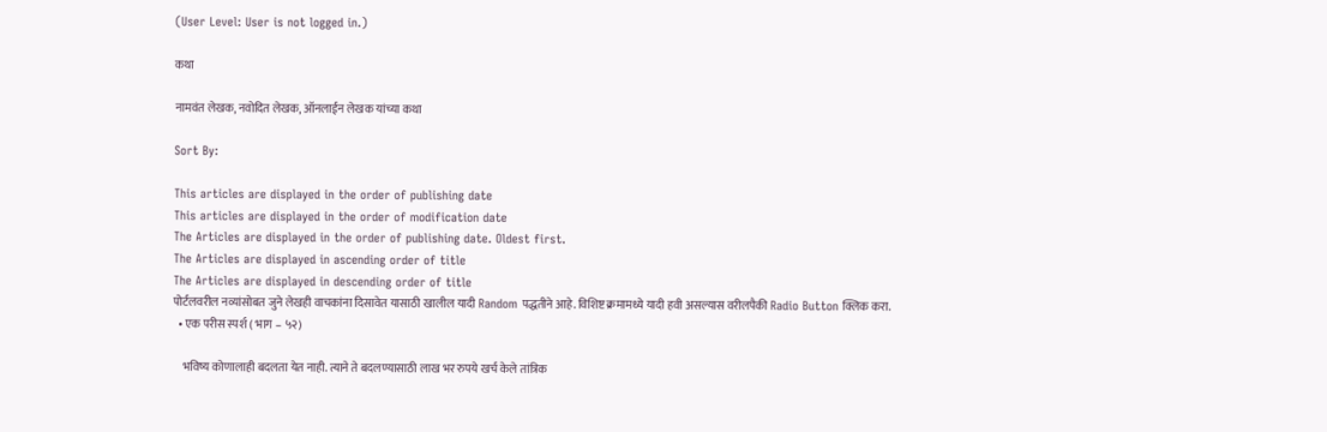(User Level: User is not logged in.)

कथा

नामवंत लेखक, नवोदित लेखक, ऑनलाईन लेखक यांच्या कथा

Sort By:

This articles are displayed in the order of publishing date
This articles are displayed in the order of modification date
The Articles are displayed in the order of publishing date. Oldest first.
The Articles are displayed in ascending order of title
The Articles are displayed in descending order of title
पोर्टलवरील नव्यांसोबत जुने लेखही वाचकांना दिसावेत यासाठी खालील यादी Random पद्धतीने आहे. विशिष्ट क्रमामध्ये यादी हवी असल्यास वरीलपैकी Radio Button क्लिक करा.
  • एक परीस स्पर्श ( भाग – ५२)

    भविष्य कोणालाही बदलता येत नाही. त्याने ते बदलण्यासाठी लाख भर रुपये खर्च केले तांत्रिक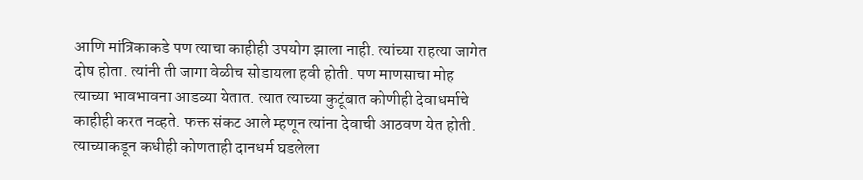आणि मांत्रिकाकडे पण त्याचा काहीही उपयोग झाला नाही. त्यांच्या राहत्या जागेत दोष होता. त्यांनी ती जागा वेळीच सोडायला हवी होती. पण माणसाचा मोह त्याच्या भावभावना आडव्या येतात. त्यात त्याच्या कुटूंबात कोणीही देवाधर्माचे काहीही करत नव्हते. फक्त संकट आले म्हणून त्यांना देवाची आठवण येत होती. त्याच्याकडून कधीही कोणताही दानधर्म घडलेला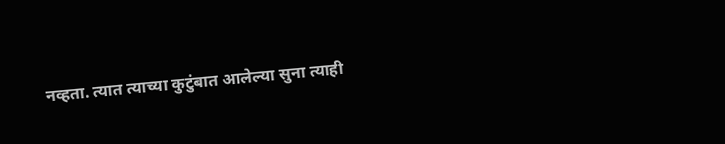नव्हता. त्यात त्याच्या कुटुंबात आलेल्या सुना त्याही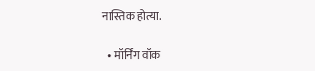नास्तिक होत्या.

  • मॉर्निंग वॉक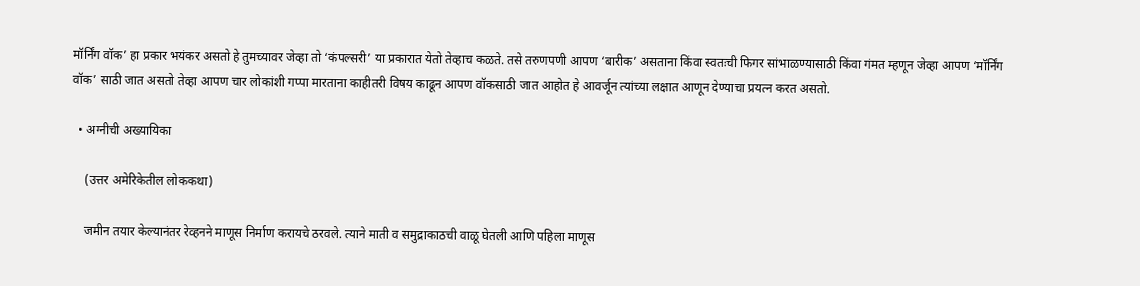मॉर्निंग वॉक’ हा प्रकार भयंकर असतो हे तुमच्यावर जेव्हा तो ‘कंपल्सरी’ या प्रकारात येतो तेव्हाच कळते. तसे तरुणपणी आपण ‘बारीक’ असताना किंवा स्वतःची फिगर सांभाळण्यासाठी किंवा गंमत म्हणून जेव्हा आपण ‘मॉर्निंग वॉक’ साठी जात असतो तेव्हा आपण चार लोकांशी गप्पा मारताना काहीतरी विषय काढून आपण वॉकसाठी जात आहोत हे आवर्जून त्यांच्या लक्षात आणून देण्याचा प्रयत्न करत असतो.

  • अग्नीची अख्यायिका

    (उत्तर अमेरिकेतील लोककथा)

    जमीन तयार केल्यानंतर रेव्हनने माणूस निर्माण करायचे ठरवले. त्याने माती व समुद्राकाठची वाळू घेतली आणि पहिला माणूस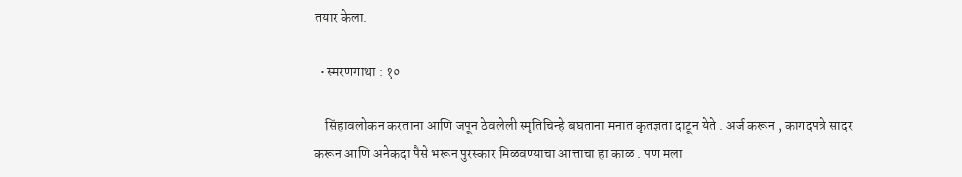तयार केला.

  • स्मरणगाथा : १०

    सिंहावलोकन करताना आणि जपून ठेवलेली स्मृतिचिन्हे बघताना मनात कृतज्ञता दाटून येते . अर्ज करून , कागदपत्रे सादर करून आणि अनेकदा पैसे भरून पुरस्कार मिळवण्याचा आत्ताचा हा काळ . पण मला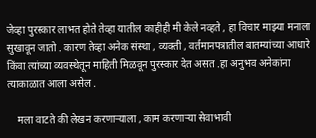जेव्हा पुरस्कार लाभत होते तेव्हा यातील काहीही मी केले नव्हते , हा विचार माझ्या मनाला सुखावून जातो . कारण तेव्हा अनेक संस्था , व्यक्ती , वर्तमानपत्रातील बातम्यांच्या आधारे किंवा त्यांच्या व्यवस्थेतून माहिती मिळवून पुरस्कार देत असत .हा अनुभव अनेकांना त्याकाळात आला असेल .

    मला वाटते की लेखन करणाऱ्याला , काम करणाऱ्या सेवाभावी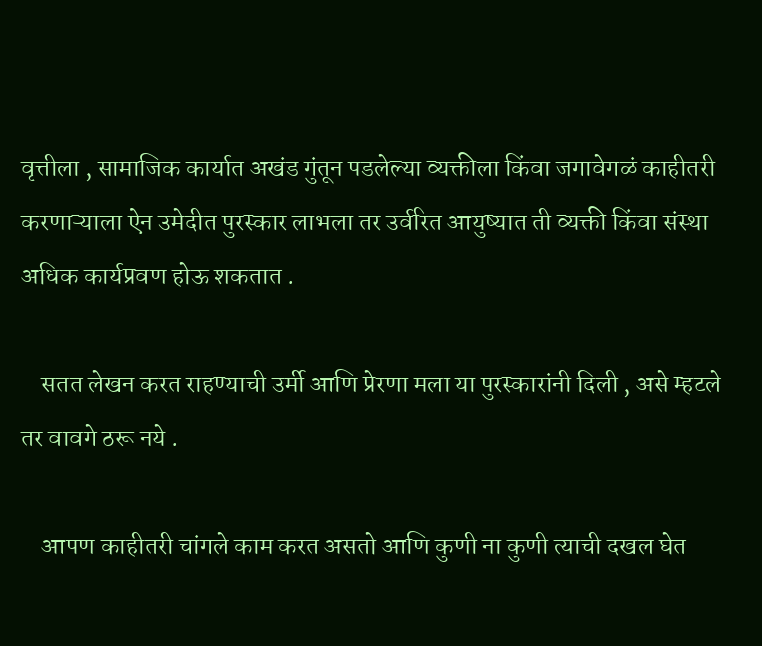वृत्तीला , सामाजिक कार्यात अखंड गुंतून पडलेल्या व्यक्तीला किंवा जगावेगळं काहीतरी करणाऱ्याला ऐन उमेदीत पुरस्कार लाभला तर उर्वरित आयुष्यात ती व्यक्ती किंवा संस्था अधिक कार्यप्रवण होऊ शकतात .

    सतत लेखन करत राहण्याची उर्मी आणि प्रेरणा मला या पुरस्कारांनी दिली , असे म्हटले तर वावगे ठरू नये .

    आपण काहीतरी चांगले काम करत असतो आणि कुणी ना कुणी त्याची दखल घेत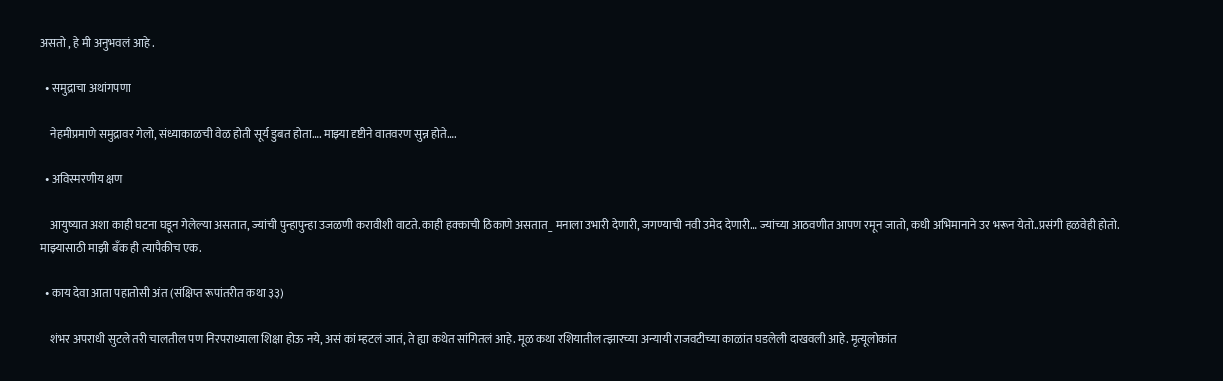असतो , हे मी अनुभवलं आहे .

  • समुद्राचा अथांगपणा

    नेहमीप्रमाणे समुद्रावर गेलो, संध्याकाळची वेळ होती सूर्य डुबत होता…. माझ्या दृष्टीने वातवरण सुन्न होते….

  • अविस्मरणीय क्षण

    आयुष्यात अशा काही घटना घडून गेलेल्या असतात, ज्यांची पुन्हापुन्हा उजळणी करावीशी वाटते. काही हक्काची ठिकाणे असतात_ मनाला उभारी देणारी, जगण्याची नवी उमेद देणारी… ज्यांच्या आठवणीत आपण रमून जातो, कधी अभिमानाने उर भरून येतो..प्रसंगी हळवेही होतो. माझ्यासाठी माझी बँक ही त्यापैकीच एक.

  • काय देवा आता पहातोसी अंत (संक्षिप्त रूपांतरीत कथा ३३)

    शंभर अपराधी सुटले तरी चालतील पण निरपराध्याला शिक्षा होऊ नये, असं कां म्हटलं जातं, ते ह्या कथेत सांगितलं आहे. मूळ कथा रशियातील त्झारच्या अन्यायी राजवटीच्या काळांत घडलेली दाखवली आहे. मृत्यूलोकांत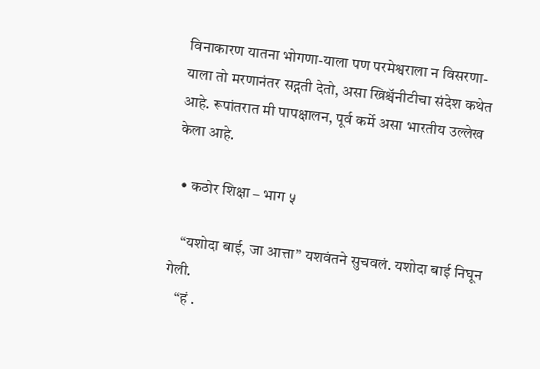विनाकारण यातना भोगणा-याला पण परमेश्वराला न विसरणा-याला तो मरणानंतर सद्गती देतो, असा ख्रिश्चॅनीटीचा संदेश कथेत आहे. रूपांतरात मी पापक्षालन, पूर्व कर्मे असा भारतीय उल्लेख केला आहे.

  • कठोर शिक्षा – भाग ५

    “यशोदा बाई, जा आत्ता” यशवंतने सुचवलं. यशोदा बाई निघून गेली.
    “हं .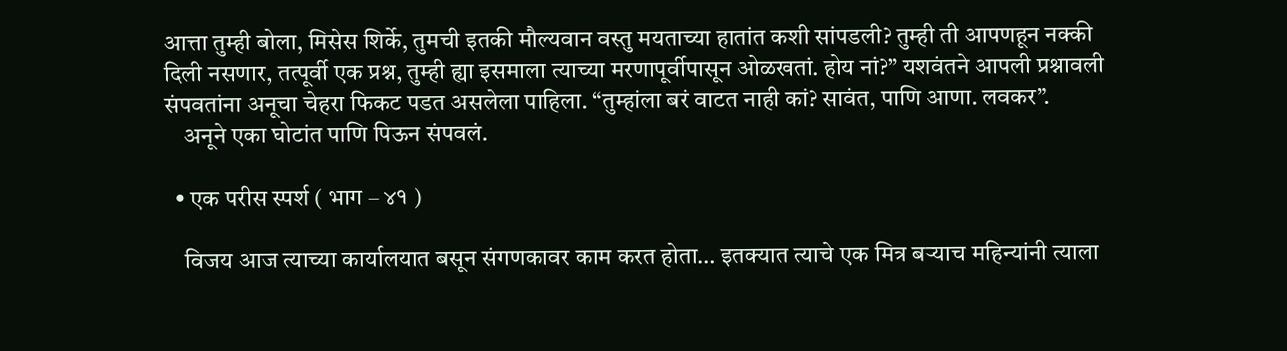आत्ता तुम्ही बोला, मिसेस शिर्के, तुमची इतकी मौल्यवान वस्तु मयताच्या हातांत कशी सांपडली? तुम्ही ती आपणहून नक्की दिली नसणार, तत्पूर्वी एक प्रश्न, तुम्ही ह्या इसमाला त्याच्या मरणापूर्वीपासून ओळखतां. होय नां?” यशवंतने आपली प्रश्नावली संपवतांना अनूचा चेहरा फिकट पडत असलेला पाहिला. “तुम्हांला बरं वाटत नाही कां? सावंत, पाणि आणा. लवकर”.
    अनूने एका घोटांत पाणि पिऊन संपवलं.

  • एक परीस स्पर्श ( भाग – ४१ )

    विजय आज त्याच्या कार्यालयात बसून संगणकावर काम करत होता… इतक्यात त्याचे एक मित्र बऱ्याच महिन्यांनी त्याला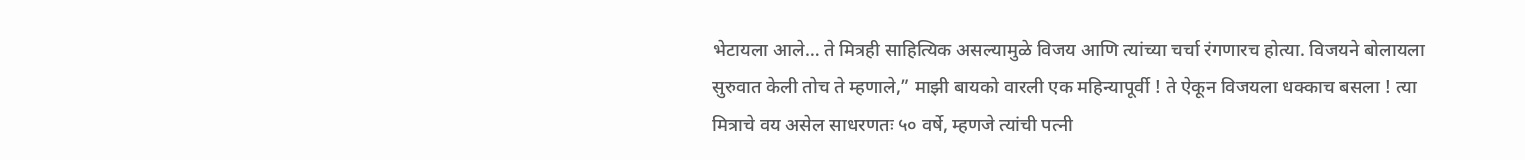भेटायला आले… ते मित्रही साहित्यिक असल्यामुळे विजय आणि त्यांच्या चर्चा रंगणारच होत्या. विजयने बोलायला सुरुवात केली तोच ते म्हणाले,” माझी बायको वारली एक महिन्यापूर्वी ! ते ऐकून विजयला धक्काच बसला ! त्या मित्राचे वय असेल साधरणतः ५० वर्षे, म्हणजे त्यांची पत्नी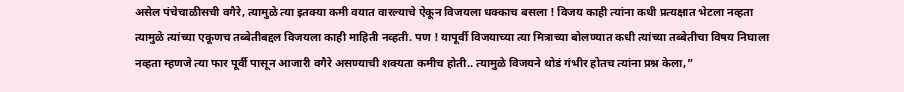असेल पंचेचाळीसची वगैरे, त्यामुळे त्या इतक्या कमी वयात वारल्याचे ऐकून विजयला धक्काच बसला ! विजय काही त्यांना कधी प्रत्यक्षात भेटला नव्हता त्यामुळे त्यांच्या एकूणच तब्बेतीबद्दल विजयला काही माहिती नव्हती. पण ! यापूर्वी विजयाच्या त्या मित्राच्या बोलण्यात कधी त्यांच्या तब्बेतीचा विषय निघाला नव्हता म्हणजे त्या फार पूर्वी पासून आजारी वगैरे असण्याची शक्यता कमीच होती.. त्यामुळे विजयने थोडं गंभीर होतच त्यांना प्रश्न केला,”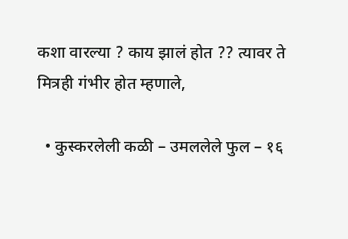कशा वारल्या ? काय झालं होत ?? त्यावर ते मित्रही गंभीर होत म्हणाले,

  • कुस्करलेली कळी – उमललेले फुल – १६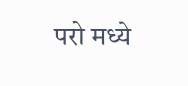परो मध्ये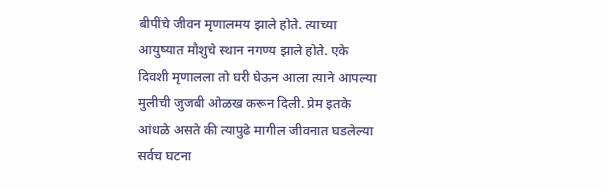बीपींचे जीवन मृणालमय झाले होते. त्याच्या आयुष्यात मौशुचे स्थान नगण्य झाले होते. एके दिवशी मृणालला तो घरी घेऊन आला त्याने आपल्या मुलीची जुजबी ओळख करून दिली. प्रेम इतके आंधळे असते की त्यापुढे मागील जीवनात घडलेल्या सर्वच घटना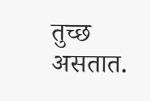तुच्छ असतात.